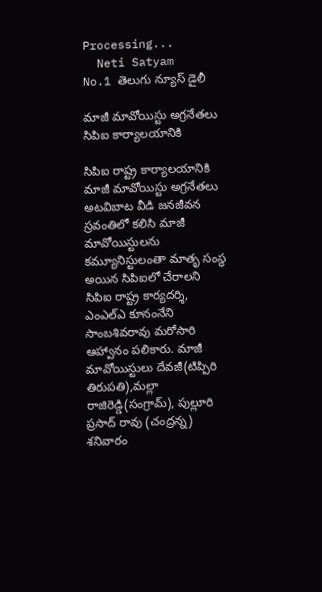Processing...
  Neti Satyam
No.1 తెలుగు న్యూస్ డైలీ

మాజీ మావోయిస్టు అగ్రనేతలు సిపిఐ కార్యాలయానికి

సిపిఐ రాష్ట్ర కార్యాలయానికి మాజీ మావోయిస్టు అగ్రనేతలు అటవిబాట వీడి జనజీవన స్రవంతిలో కలిసి మాజీ మావోయిస్టులను కమ్యూనిస్టులంతా మాతృ సంస్థ అయిన సిపిఐలో చేరాలని సిపిఐ రాష్ట్ర కార్యదర్శి, ఎంఎల్‌ఎ కూనంనేని సాంబశివరావు మరోసారి ఆహ్వానం పలికారు. మాజీ మావోయిస్టులు దేవజీ(టిప్పిరి తిరుపతి),మల్లా రాజిరెడ్డి(సంగ్రామ్‌), పుల్లూరి ప్రసాద్‌ రావు (చంద్రన్న) శనివారం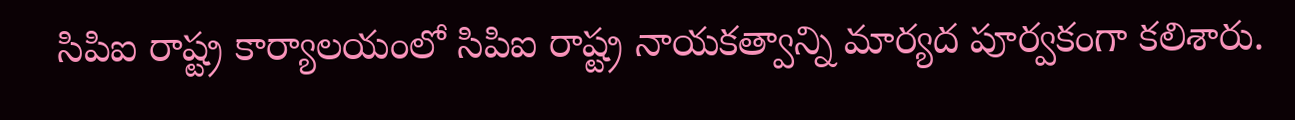సిపిఐ రాష్ట్ర కార్యాలయంలో సిపిఐ రాష్ట్ర నాయకత్వాన్ని మార్యద పూర్వకంగా కలిశారు.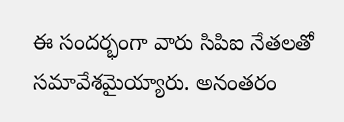ఈ సందర్భంగా వారు సిపిఐ నేతలతో సమావేశమైయ్యారు. అనంతరం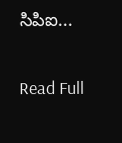సిపిఐ...

Read Full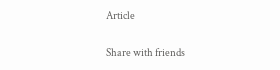Article

Share with friends